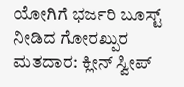ಯೋಗಿಗೆ ಭರ್ಜರಿ ಬೂಸ್ಟ್ ನೀಡಿದ ಗೋರಖ್ಪುರ ಮತದಾರ: ಕ್ಲೀನ್ ಸ್ವೀಪ್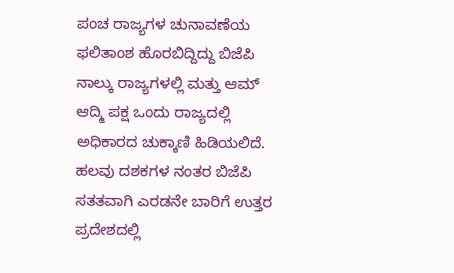ಪಂಚ ರಾಜ್ಯಗಳ ಚುನಾವಣೆಯ ಫಲಿತಾಂಶ ಹೊರಬಿದ್ದಿದ್ದು ಬಿಜೆಪಿ ನಾಲ್ಕು ರಾಜ್ಯಗಳಲ್ಲಿ ಮತ್ತು ಆಮ್ ಆದ್ಮಿ ಪಕ್ಷ ಒಂದು ರಾಜ್ಯದಲ್ಲಿ ಅಧಿಕಾರದ ಚುಕ್ಕಾಣಿ ಹಿಡಿಯಲಿದೆ. ಹಲವು ದಶಕಗಳ ನಂತರ ಬಿಜೆಪಿ ಸತತವಾಗಿ ಎರಡನೇ ಬಾರಿಗೆ ಉತ್ತರ ಪ್ರದೇಶದಲ್ಲಿ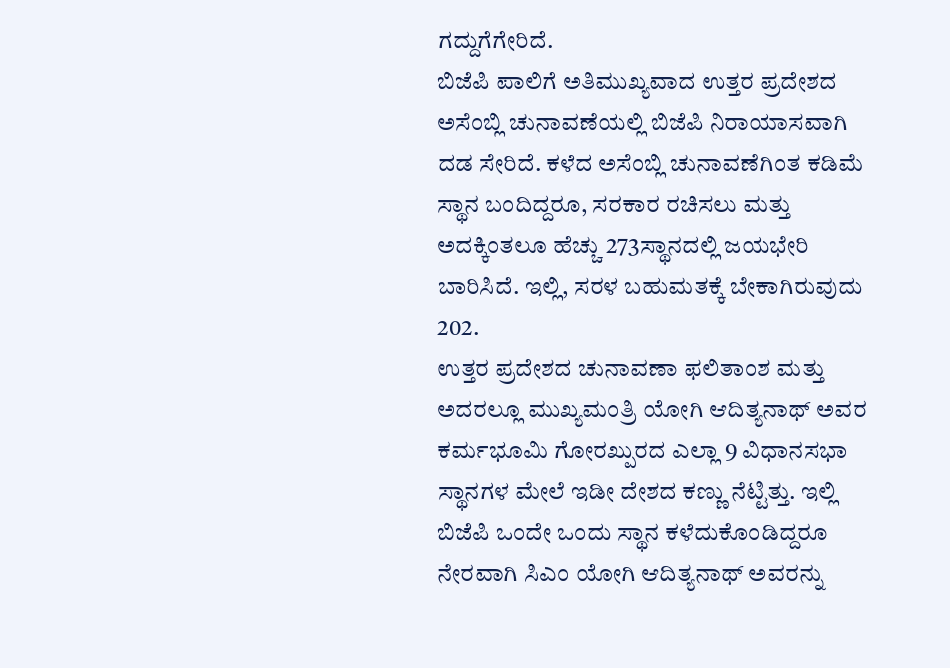ಗದ್ದುಗೆಗೇರಿದೆ.
ಬಿಜೆಪಿ ಪಾಲಿಗೆ ಅತಿಮುಖ್ಯವಾದ ಉತ್ತರ ಪ್ರದೇಶದ ಅಸೆಂಬ್ಲಿ ಚುನಾವಣೆಯಲ್ಲಿ ಬಿಜೆಪಿ ನಿರಾಯಾಸವಾಗಿ ದಡ ಸೇರಿದೆ. ಕಳೆದ ಅಸೆಂಬ್ಲಿ ಚುನಾವಣೆಗಿಂತ ಕಡಿಮೆ ಸ್ಥಾನ ಬಂದಿದ್ದರೂ, ಸರಕಾರ ರಚಿಸಲು ಮತ್ತು ಅದಕ್ಕಿಂತಲೂ ಹೆಚ್ಚು 273ಸ್ಥಾನದಲ್ಲಿ ಜಯಭೇರಿ ಬಾರಿಸಿದೆ. ಇಲ್ಲಿ, ಸರಳ ಬಹುಮತಕ್ಕೆ ಬೇಕಾಗಿರುವುದು 202.
ಉತ್ತರ ಪ್ರದೇಶದ ಚುನಾವಣಾ ಫಲಿತಾಂಶ ಮತ್ತು ಅದರಲ್ಲೂ ಮುಖ್ಯಮಂತ್ರಿ ಯೋಗಿ ಆದಿತ್ಯನಾಥ್ ಅವರ ಕರ್ಮಭೂಮಿ ಗೋರಖ್ಪುರದ ಎಲ್ಲಾ 9 ವಿಧಾನಸಭಾ ಸ್ಥಾನಗಳ ಮೇಲೆ ಇಡೀ ದೇಶದ ಕಣ್ಣು ನೆಟ್ಟಿತ್ತು. ಇಲ್ಲಿ ಬಿಜೆಪಿ ಒಂದೇ ಒಂದು ಸ್ಥಾನ ಕಳೆದುಕೊಂಡಿದ್ದರೂ ನೇರವಾಗಿ ಸಿಎಂ ಯೋಗಿ ಆದಿತ್ಯನಾಥ್ ಅವರನ್ನು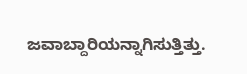ಜವಾಬ್ದಾರಿಯನ್ನಾಗಿಸುತ್ತಿತ್ತು.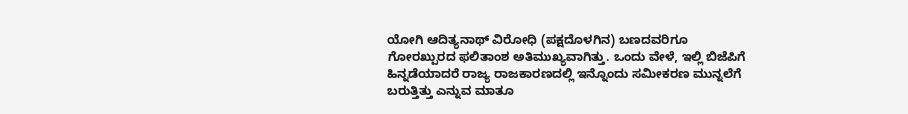ಯೋಗಿ ಆದಿತ್ಯನಾಥ್ ವಿರೋಧಿ (ಪಕ್ಷದೊಳಗಿನ) ಬಣದವರಿಗೂ ಗೋರಖ್ಪುರದ ಫಲಿತಾಂಶ ಅತಿಮುಖ್ಯವಾಗಿತ್ತು. ಒಂದು ವೇಳೆ, ಇಲ್ಲಿ ಬಿಜೆಪಿಗೆ ಹಿನ್ನಡೆಯಾದರೆ ರಾಜ್ಯ ರಾಜಕಾರಣದಲ್ಲಿ ಇನ್ನೊಂದು ಸಮೀಕರಣ ಮುನ್ನಲೆಗೆ ಬರುತ್ತಿತ್ತು ಎನ್ನುವ ಮಾತೂ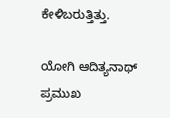ಕೇಳಿಬರುತ್ತಿತ್ತು.

ಯೋಗಿ ಆದಿತ್ಯನಾಥ್ ಪ್ರಮುಖ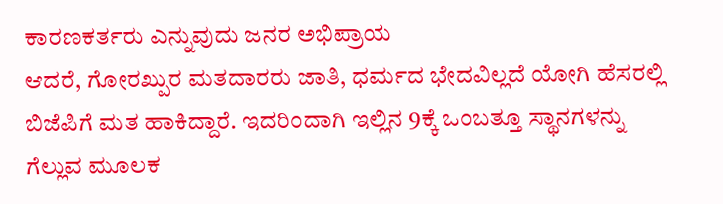ಕಾರಣಕರ್ತರು ಎನ್ನುವುದು ಜನರ ಅಭಿಪ್ರಾಯ
ಆದರೆ, ಗೋರಖ್ಪುರ ಮತದಾರರು ಜಾತಿ, ಧರ್ಮದ ಭೇದವಿಲ್ಲದೆ ಯೋಗಿ ಹೆಸರಲ್ಲಿ ಬಿಜೆಪಿಗೆ ಮತ ಹಾಕಿದ್ದಾರೆ. ಇದರಿಂದಾಗಿ ಇಲ್ಲಿನ 9ಕ್ಕೆ ಒಂಬತ್ತೂ ಸ್ಥಾನಗಳನ್ನು ಗೆಲ್ಲುವ ಮೂಲಕ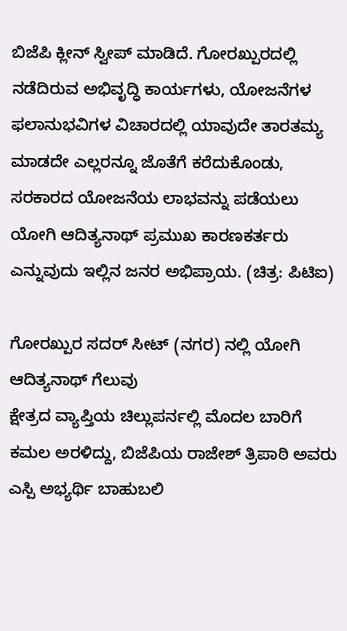ಬಿಜೆಪಿ ಕ್ಲೀನ್ ಸ್ವೀಪ್ ಮಾಡಿದೆ. ಗೋರಖ್ಪುರದಲ್ಲಿ ನಡೆದಿರುವ ಅಭಿವೃದ್ಧಿ ಕಾರ್ಯಗಳು, ಯೋಜನೆಗಳ ಫಲಾನುಭವಿಗಳ ವಿಚಾರದಲ್ಲಿ ಯಾವುದೇ ತಾರತಮ್ಯ ಮಾಡದೇ ಎಲ್ಲರನ್ನೂ ಜೊತೆಗೆ ಕರೆದುಕೊಂಡು, ಸರಕಾರದ ಯೋಜನೆಯ ಲಾಭವನ್ನು ಪಡೆಯಲು ಯೋಗಿ ಆದಿತ್ಯನಾಥ್ ಪ್ರಮುಖ ಕಾರಣಕರ್ತರು ಎನ್ನುವುದು ಇಲ್ಲಿನ ಜನರ ಅಭಿಪ್ರಾಯ. (ಚಿತ್ರ: ಪಿಟಿಐ)

ಗೋರಖ್ಪುರ ಸದರ್ ಸೀಟ್ (ನಗರ) ನಲ್ಲಿ ಯೋಗಿ ಆದಿತ್ಯನಾಥ್ ಗೆಲುವು
ಕ್ಷೇತ್ರದ ವ್ಯಾಪ್ತಿಯ ಚಿಲ್ಲುಪರ್ನಲ್ಲಿ ಮೊದಲ ಬಾರಿಗೆ ಕಮಲ ಅರಳಿದ್ದು, ಬಿಜೆಪಿಯ ರಾಜೇಶ್ ತ್ರಿಪಾಠಿ ಅವರು ಎಸ್ಪಿ ಅಭ್ಯರ್ಥಿ ಬಾಹುಬಲಿ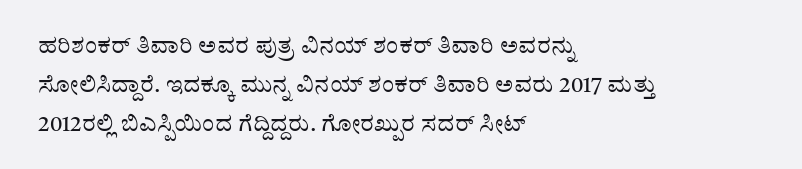ಹರಿಶಂಕರ್ ತಿವಾರಿ ಅವರ ಪುತ್ರ ವಿನಯ್ ಶಂಕರ್ ತಿವಾರಿ ಅವರನ್ನು ಸೋಲಿಸಿದ್ದಾರೆ. ಇದಕ್ಕೂ ಮುನ್ನ ವಿನಯ್ ಶಂಕರ್ ತಿವಾರಿ ಅವರು 2017 ಮತ್ತು 2012ರಲ್ಲಿ ಬಿಎಸ್ಪಿಯಿಂದ ಗೆದ್ದಿದ್ದರು. ಗೋರಖ್ಪುರ ಸದರ್ ಸೀಟ್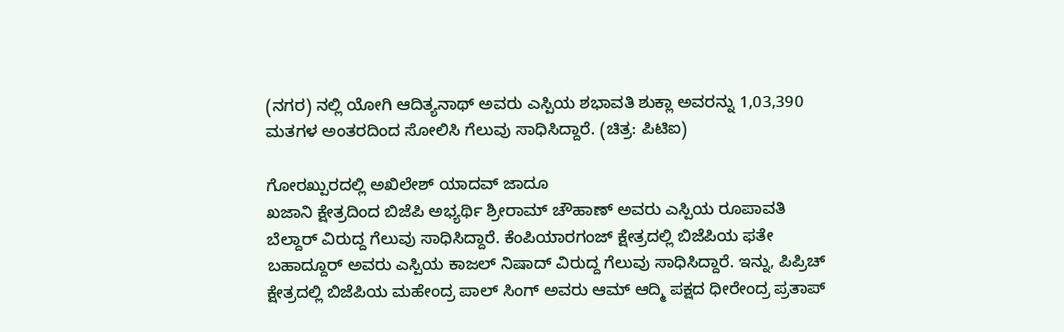(ನಗರ) ನಲ್ಲಿ ಯೋಗಿ ಆದಿತ್ಯನಾಥ್ ಅವರು ಎಸ್ಪಿಯ ಶಭಾವತಿ ಶುಕ್ಲಾ ಅವರನ್ನು 1,03,390 ಮತಗಳ ಅಂತರದಿಂದ ಸೋಲಿಸಿ ಗೆಲುವು ಸಾಧಿಸಿದ್ದಾರೆ. (ಚಿತ್ರ: ಪಿಟಿಐ)

ಗೋರಖ್ಪುರದಲ್ಲಿ ಅಖಿಲೇಶ್ ಯಾದವ್ ಜಾದೂ
ಖಜಾನಿ ಕ್ಷೇತ್ರದಿಂದ ಬಿಜೆಪಿ ಅಭ್ಯರ್ಥಿ ಶ್ರೀರಾಮ್ ಚೌಹಾಣ್ ಅವರು ಎಸ್ಪಿಯ ರೂಪಾವತಿ ಬೆಲ್ದಾರ್ ವಿರುದ್ದ ಗೆಲುವು ಸಾಧಿಸಿದ್ದಾರೆ. ಕೆಂಪಿಯಾರಗಂಜ್ ಕ್ಷೇತ್ರದಲ್ಲಿ ಬಿಜೆಪಿಯ ಫತೇ ಬಹಾದ್ದೂರ್ ಅವರು ಎಸ್ಪಿಯ ಕಾಜಲ್ ನಿಷಾದ್ ವಿರುದ್ದ ಗೆಲುವು ಸಾಧಿಸಿದ್ದಾರೆ. ಇನ್ನು, ಪಿಪ್ರಿಚ್ ಕ್ಷೇತ್ರದಲ್ಲಿ ಬಿಜೆಪಿಯ ಮಹೇಂದ್ರ ಪಾಲ್ ಸಿಂಗ್ ಅವರು ಆಮ್ ಆದ್ಮಿ ಪಕ್ಷದ ಧೀರೇಂದ್ರ ಪ್ರತಾಪ್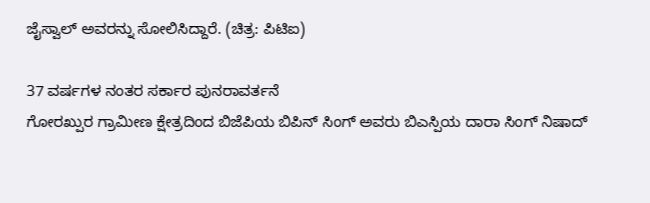ಜೈಸ್ವಾಲ್ ಅವರನ್ನು ಸೋಲಿಸಿದ್ದಾರೆ. (ಚಿತ್ರ: ಪಿಟಿಐ)

37 ವರ್ಷಗಳ ನಂತರ ಸರ್ಕಾರ ಪುನರಾವರ್ತನೆ
ಗೋರಖ್ಪುರ ಗ್ರಾಮೀಣ ಕ್ಷೇತ್ರದಿಂದ ಬಿಜೆಪಿಯ ಬಿಪಿನ್ ಸಿಂಗ್ ಅವರು ಬಿಎಸ್ಪಿಯ ದಾರಾ ಸಿಂಗ್ ನಿಷಾದ್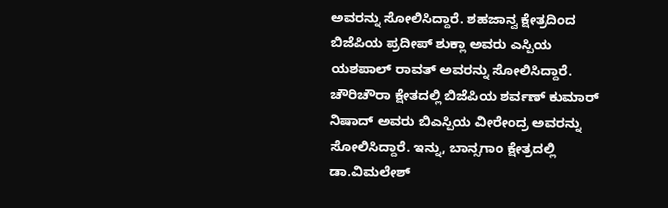ಅವರನ್ನು ಸೋಲಿಸಿದ್ದಾರೆ. ಶಹಜಾನ್ವ ಕ್ಷೇತ್ರದಿಂದ ಬಿಜೆಪಿಯ ಪ್ರದೀಪ್ ಶುಕ್ಲಾ ಅವರು ಎಸ್ಪಿಯ ಯಶಪಾಲ್ ರಾವತ್ ಅವರನ್ನು ಸೋಲಿಸಿದ್ದಾರೆ. ಚೌರಿಚೌರಾ ಕ್ಷೇತದಲ್ಲಿ ಬಿಜೆಪಿಯ ಶರ್ವಣ್ ಕುಮಾರ್ ನಿಷಾದ್ ಅವರು ಬಿಎಸ್ಪಿಯ ವೀರೇಂದ್ರ ಅವರನ್ನು ಸೋಲಿಸಿದ್ದಾರೆ. ಇನ್ನು, ಬಾನ್ಸಗಾಂ ಕ್ಷೇತ್ರದಲ್ಲಿ ಡಾ.ವಿಮಲೇಶ್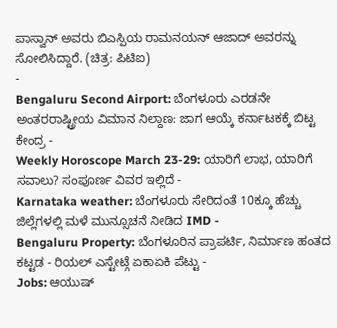ಪಾಸ್ವಾನ್ ಅವರು ಬಿಎಸ್ಪಿಯ ರಾಮನಯನ್ ಆಜಾದ್ ಅವರನ್ನು ಸೋಲಿಸಿದ್ದಾರೆ. (ಚಿತ್ರ: ಪಿಟಿಐ)
-
Bengaluru Second Airport: ಬೆಂಗಳೂರು ಎರಡನೇ ಅಂತರರಾಷ್ಟ್ರೀಯ ವಿಮಾನ ನಿಲ್ದಾಣ: ಜಾಗ ಆಯ್ಕೆ ಕರ್ನಾಟಕಕ್ಕೆ ಬಿಟ್ಟ ಕೇಂದ್ರ -
Weekly Horoscope March 23-29: ಯಾರಿಗೆ ಲಾಭ, ಯಾರಿಗೆ ಸವಾಲು? ಸಂಪೂರ್ಣ ವಿವರ ಇಲ್ಲಿದೆ -
Karnataka weather: ಬೆಂಗಳೂರು ಸೇರಿದಂತೆ 10ಕ್ಕೂ ಹೆಚ್ಚು ಜಿಲ್ಲೆಗಳಲ್ಲಿ ಮಳೆ ಮುನ್ಸೂಚನೆ ನೀಡಿದ IMD -
Bengaluru Property: ಬೆಂಗಳೂರಿನ ಪ್ರಾಪರ್ಟಿ, ನಿರ್ಮಾಣ ಹಂತದ ಕಟ್ಟಡ - ರಿಯಲ್ ಎಸ್ಟೇಟ್ಗೆ ಏಕಾಏಕಿ ಪೆಟ್ಟು -
Jobs: ಆಯುಷ್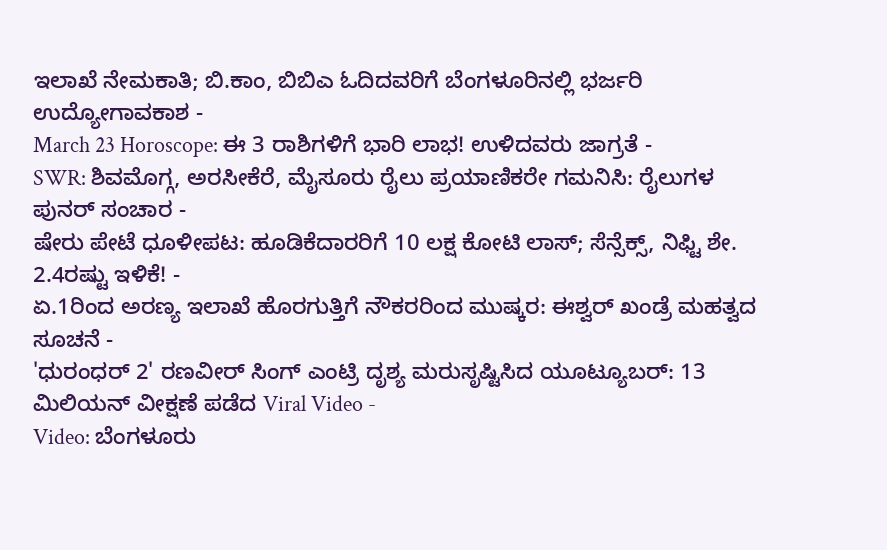ಇಲಾಖೆ ನೇಮಕಾತಿ; ಬಿ.ಕಾಂ, ಬಿಬಿಎ ಓದಿದವರಿಗೆ ಬೆಂಗಳೂರಿನಲ್ಲಿ ಭರ್ಜರಿ ಉದ್ಯೋಗಾವಕಾಶ -
March 23 Horoscope: ಈ 3 ರಾಶಿಗಳಿಗೆ ಭಾರಿ ಲಾಭ! ಉಳಿದವರು ಜಾಗ್ರತೆ -
SWR: ಶಿವಮೊಗ್ಗ, ಅರಸೀಕೆರೆ, ಮೈಸೂರು ರೈಲು ಪ್ರಯಾಣಿಕರೇ ಗಮನಿಸಿ: ರೈಲುಗಳ ಪುನರ್ ಸಂಚಾರ -
ಷೇರು ಪೇಟೆ ಧೂಳೀಪಟ: ಹೂಡಿಕೆದಾರರಿಗೆ 10 ಲಕ್ಷ ಕೋಟಿ ಲಾಸ್; ಸೆನ್ಸೆಕ್ಸ್, ನಿಫ್ಟಿ ಶೇ. 2.4ರಷ್ಟು ಇಳಿಕೆ! -
ಏ.1ರಿಂದ ಅರಣ್ಯ ಇಲಾಖೆ ಹೊರಗುತ್ತಿಗೆ ನೌಕರರಿಂದ ಮುಷ್ಕರ: ಈಶ್ವರ್ ಖಂಡ್ರೆ ಮಹತ್ವದ ಸೂಚನೆ -
'ಧುರಂಧರ್ 2' ರಣವೀರ್ ಸಿಂಗ್ ಎಂಟ್ರಿ ದೃಶ್ಯ ಮರುಸೃಷ್ಟಿಸಿದ ಯೂಟ್ಯೂಬರ್: 13 ಮಿಲಿಯನ್ ವೀಕ್ಷಣೆ ಪಡೆದ Viral Video -
Video: ಬೆಂಗಳೂರು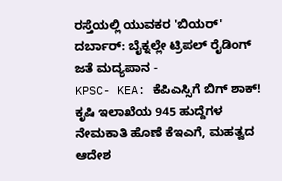ರಸ್ತೆಯಲ್ಲಿ ಯುವಕರ 'ಬಿಯರ್' ದರ್ಬಾರ್: ಬೈಕ್ನಲ್ಲೇ ಟ್ರಿಪಲ್ ರೈಡಿಂಗ್ ಜತೆ ಮದ್ಯಪಾನ -
KPSC- KEA: ಕೆಪಿಎಸ್ಸಿಗೆ ಬಿಗ್ ಶಾಕ್! ಕೃಷಿ ಇಲಾಖೆಯ 945 ಹುದ್ದೆಗಳ ನೇಮಕಾತಿ ಹೊಣೆ ಕೆಇಎಗೆ, ಮಹತ್ವದ ಆದೇಶ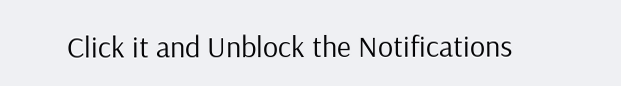Click it and Unblock the Notifications